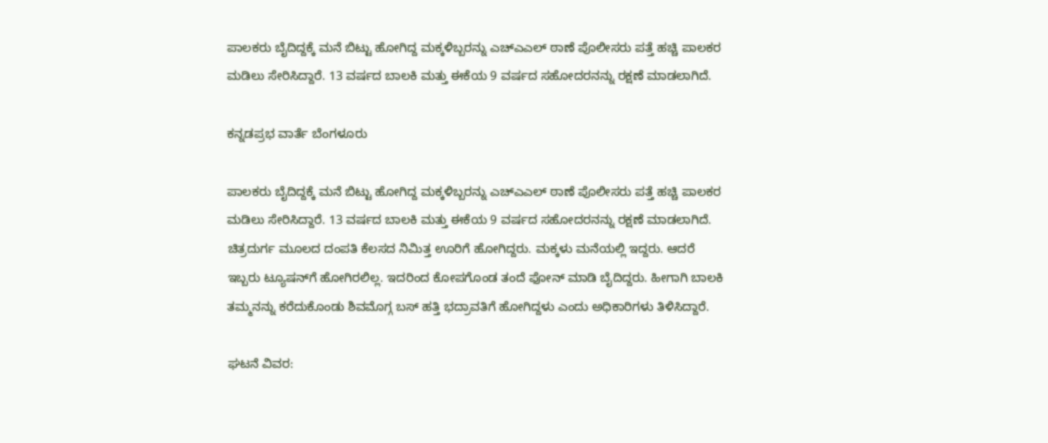ಪಾಲಕರು ಬೈದಿದ್ದಕ್ಕೆ ಮನೆ ಬಿಟ್ಟು ಹೋಗಿದ್ದ ಮಕ್ಕಳಿಬ್ಬರನ್ನು ಎಚ್ಎಎಲ್ ಠಾಣೆ ಪೊಲೀಸರು ಪತ್ತೆ ಹಚ್ಚಿ ಪಾಲಕರ ಮಡಿಲು ಸೇರಿಸಿದ್ದಾರೆ. 13 ವರ್ಷದ ಬಾಲಕಿ ಮತ್ತು ಈಕೆಯ 9 ವರ್ಷದ ಸಹೋದರನನ್ನು ರಕ್ಷಣೆ ಮಾಡಲಾಗಿದೆ.

ಕನ್ನಡಪ್ರಭ ವಾರ್ತೆ ಬೆಂಗಳೂರು

ಪಾಲಕರು ಬೈದಿದ್ದಕ್ಕೆ ಮನೆ ಬಿಟ್ಟು ಹೋಗಿದ್ದ ಮಕ್ಕಳಿಬ್ಬರನ್ನು ಎಚ್ಎಎಲ್ ಠಾಣೆ ಪೊಲೀಸರು ಪತ್ತೆ ಹಚ್ಚಿ ಪಾಲಕರ ಮಡಿಲು ಸೇರಿಸಿದ್ದಾರೆ. 13 ವರ್ಷದ ಬಾಲಕಿ ಮತ್ತು ಈಕೆಯ 9 ವರ್ಷದ ಸಹೋದರನನ್ನು ರಕ್ಷಣೆ ಮಾಡಲಾಗಿದೆ. ಚಿತ್ರದುರ್ಗ ಮೂಲದ ದಂಪತಿ ಕೆಲಸದ ನಿಮಿತ್ತ ಊರಿಗೆ ಹೋಗಿದ್ದರು. ಮಕ್ಕಳು ಮನೆಯಲ್ಲಿ ಇದ್ದರು. ಆದರೆ ಇಬ್ಬರು ಟ್ಯೂಷನ್‌ಗೆ ಹೋಗಿರಲಿಲ್ಲ. ಇದರಿಂದ ಕೋಪಗೊಂಡ ತಂದೆ ಫೋನ್‌ ಮಾಡಿ ಬೈದಿದ್ದರು. ಹೀಗಾಗಿ ಬಾಲಕಿ ತಮ್ಮನನ್ನು ಕರೆದುಕೊಂಡು ಶಿವಮೊಗ್ಗ ಬಸ್‌ ಹತ್ತಿ ಭದ್ರಾವತಿಗೆ ಹೋಗಿದ್ದಳು ಎಂದು ಅಧಿಕಾರಿಗಳು ತಿಳಿಸಿದ್ದಾರೆ.

ಘಟನೆ ವಿವರ: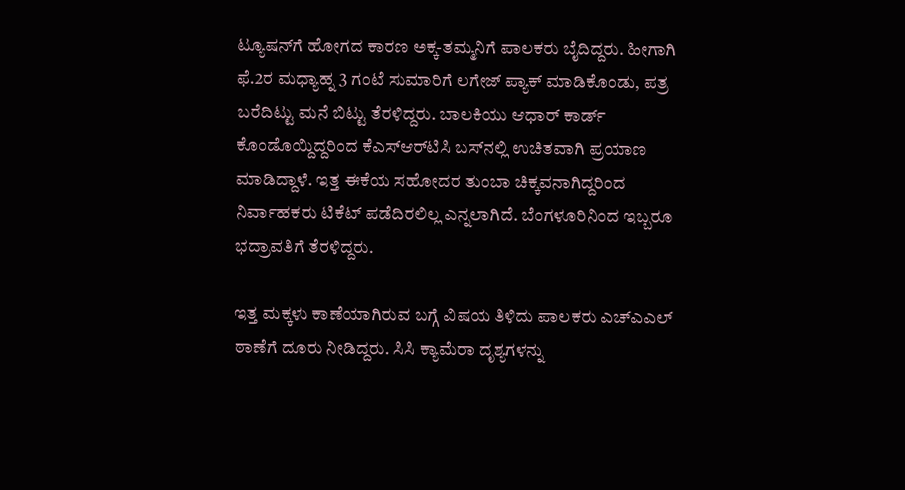ಟ್ಯೂಷನ್‌ಗೆ ಹೋಗದ ಕಾರಣ ಅಕ್ಕ-ತಮ್ಮನಿಗೆ ಪಾಲಕರು ಬೈದಿದ್ದರು. ಹೀಗಾಗಿ ಫೆ.2ರ ಮಧ್ಯಾಹ್ನ 3 ಗಂಟೆ ಸುಮಾರಿಗೆ ಲಗೇಜ್ ಪ್ಯಾಕ್ ಮಾಡಿಕೊಂಡು, ಪತ್ರ ಬರೆದಿಟ್ಟು ಮನೆ ಬಿಟ್ಟು ತೆರಳಿದ್ದರು. ಬಾಲಕಿಯು ಆಧಾರ್ ಕಾರ್ಡ್ ಕೊಂಡೊಯ್ದಿದ್ದರಿಂದ ಕೆಎಸ್‌ಆರ್‌ಟಿಸಿ ಬಸ್‌ನಲ್ಲಿ ಉಚಿತವಾಗಿ ಪ್ರಯಾಣ ಮಾಡಿದ್ದಾಳೆ. ಇತ್ತ ಈಕೆಯ ಸಹೋದರ ತುಂಬಾ ಚಿಕ್ಕವನಾಗಿದ್ದರಿಂದ ನಿರ್ವಾಹಕರು ಟಿಕೆಟ್ ಪಡೆದಿರಲಿಲ್ಲ ಎನ್ನಲಾಗಿದೆ. ಬೆಂಗಳೂರಿನಿಂದ ಇಬ್ಬರೂ ಭದ್ರಾವತಿಗೆ ತೆರಳಿದ್ದರು.

ಇತ್ತ ಮಕ್ಕಳು ಕಾಣೆಯಾಗಿರುವ ಬಗ್ಗೆ ವಿಷಯ ತಿಳಿದು ಪಾಲಕರು ಎಚ್ಎಎಲ್ ಠಾಣೆಗೆ ದೂರು ನೀಡಿದ್ದರು. ಸಿಸಿ ಕ್ಯಾಮೆರಾ ದೃಶ್ಯಗಳನ್ನು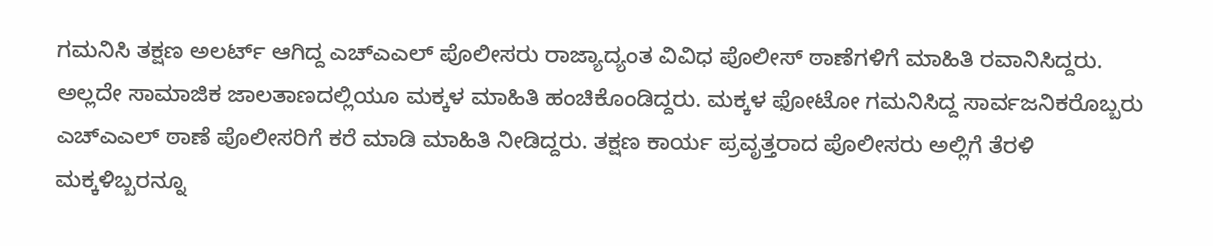ಗಮನಿಸಿ ತಕ್ಷಣ ಅಲರ್ಟ್ ಆಗಿದ್ದ ಎಚ್ಎಎಲ್ ಪೊಲೀಸರು ರಾಜ್ಯಾದ್ಯಂತ ವಿವಿಧ ಪೊಲೀಸ್ ಠಾಣೆಗಳಿಗೆ ಮಾಹಿತಿ ರವಾನಿಸಿದ್ದರು. ಅಲ್ಲದೇ ಸಾಮಾಜಿಕ ಜಾಲತಾಣದಲ್ಲಿಯೂ ಮಕ್ಕಳ ಮಾಹಿತಿ ಹಂಚಿಕೊಂಡಿದ್ದರು. ಮಕ್ಕಳ ಫೋಟೋ ಗಮನಿಸಿದ್ದ ಸಾರ್ವಜನಿಕರೊಬ್ಬರು ಎಚ್‌ಎಎಲ್‌ ಠಾಣೆ ಪೊಲೀಸರಿಗೆ ಕರೆ ಮಾಡಿ ಮಾಹಿತಿ ನೀಡಿದ್ದರು. ತಕ್ಷಣ ಕಾರ್ಯ ಪ್ರವೃತ್ತರಾದ ಪೊಲೀಸರು ಅಲ್ಲಿಗೆ ತೆರಳಿ ಮಕ್ಕಳಿಬ್ಬರನ್ನೂ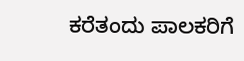ಕರೆತಂದು ಪಾಲಕರಿಗೆ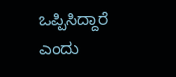ಒಪ್ಪಿಸಿದ್ದಾರೆ ಎಂದು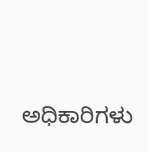ಅಧಿಕಾರಿಗಳು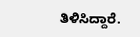ತಿಳಿಸಿದ್ದಾರೆ.